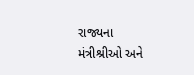રાજ્યના મંત્રીશ્રીઓ અને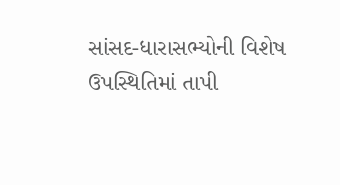સાંસદ-ધારાસભ્યોની વિશેષ ઉપસ્થિતિમાં તાપી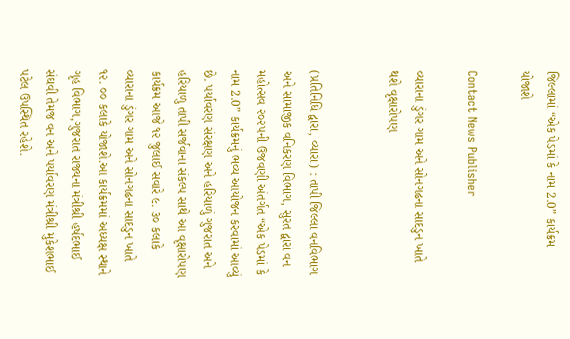જિલ્લામાં “એક પેડમાં કે નામ 2.0” કાર્યક્રમ યોજાશે

Contact News Publisher

વ્યારાના ડુંગર ગામ અને સોનગઢના સાદડુન ખાતે થશે વૃક્ષારોપણ


(પ્રતિનિધિ દ્વારા, વ્યારા) : તાપી જિલ્લા વનવિભાગ અને સામાજીક વનિકરણ વિભાગ, સુરત દ્વારા વન મહોત્સવ ૨૦૨૫ની ઉજવણી અંતર્ગત “એક પેડમાં કે નામ 2.0” કાર્યક્રમનું ભવ્ય આયોજન કરવામાં આવ્યું છે. પર્યાવરણ સંરક્ષણ અને હરિયાળું ગુજરાત અને હરિયાળુ તાપી સર્જવાના સંકલ્પ સાથે આ વૃક્ષારોપણ કાર્યક્રમ આજે ૧૨ જુલાઈ સવારે ૯. ૩૦ કલાકે વ્યારાના ડુંગર ગામ અને સોનગઢના સાદડુન ખાતે ૧૨. ૦૦ કલાકે યોજાશે.આ કાર્યક્રમમાં અધ્યક્ષ સ્થાને ગૃહ વિભાગ,ગુજરાત રાજ્યના મંત્રીશ્રી હર્ષદભાઈ સંઘવી તેમજ વન અને પર્યાવરણ મંત્રીશ્રી મુકેશભાઈ પટેલ ઉપસ્થિત રહેશે.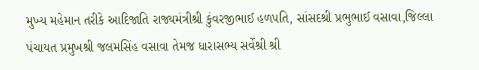મુખ્ય મહેમાન તરીકે આદિજાતિ રાજ્યમંત્રીશ્રી કુંવરજીભાઈ હળપતિ, સાંસદશ્રી પ્રભુભાઈ વસાવા,જિલ્લા પંચાયત પ્રમુખશ્રી જલમસિંહ વસાવા તેમજ ધારાસભ્ય સર્વેશ્રી શ્રી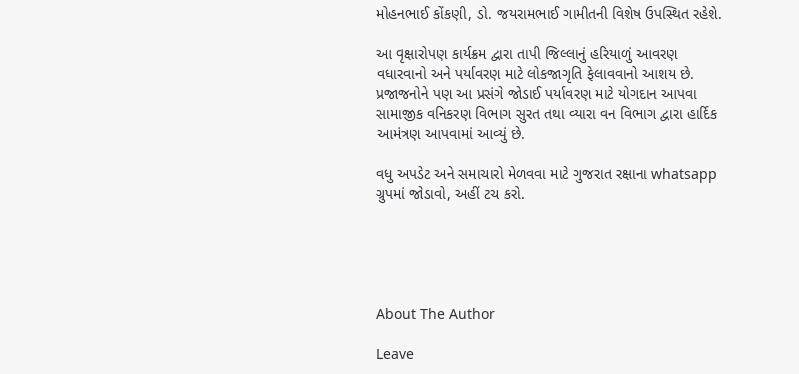મોહનભાઈ કોંકણી, ડો. જયરામભાઈ ગામીતની વિશેષ ઉપસ્થિત રહેશે.

આ વૃક્ષારોપણ કાર્યક્રમ દ્વારા તાપી જિલ્લાનું હરિયાળું આવરણ વધારવાનો અને પર્યાવરણ માટે લોકજાગૃતિ ફેલાવવાનો આશય છે. પ્રજાજનોને પણ આ પ્રસંગે જોડાઈ પર્યાવરણ માટે યોગદાન આપવા સામાજીક વનિકરણ વિભાગ સુરત તથા વ્યારા વન વિભાગ દ્વારા હાર્દિક આમંત્રણ આપવામાં આવ્યું છે.

વધુ અપડેટ અને સમાચારો મેળવવા માટે ગુજરાત રક્ષાના whatsapp ગ્રુપમાં જોડાવો, અહીં ટચ કરો.





About The Author

Leave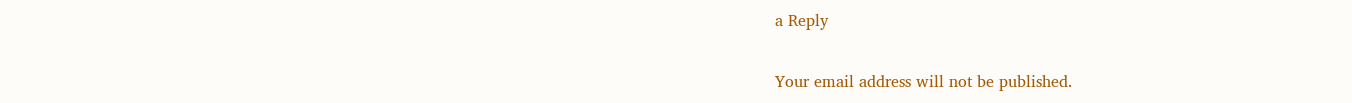a Reply

Your email address will not be published.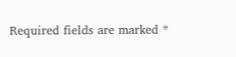Required fields are marked *